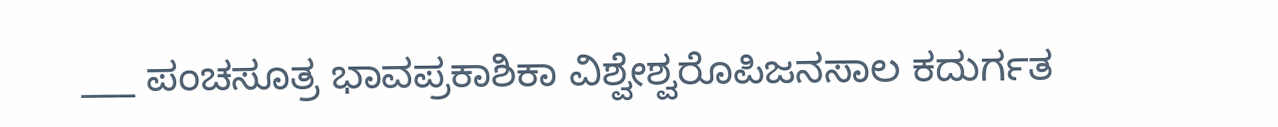___ ಪಂಚಸೂತ್ರ ಭಾವಪ್ರಕಾಶಿಕಾ ವಿಶ್ವೇಶ್ವರೊಪಿಜನಸಾಲ ಕದುರ್ಗತ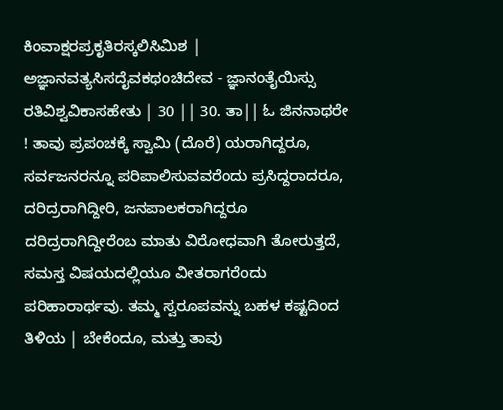ಕಿಂವಾಕ್ಷರಪ್ರಕೃತಿರಸ್ಕಲಿಸಿಮಿಶ | ಅಜ್ಞಾನವತ್ಯಸಿಸದೈವಕಥಂಚಿದೇವ - ಜ್ಞಾನಂತೈಯಿಸ್ಸು ರತಿವಿಶ್ವವಿಕಾಸಹೇತು | 30 || 30. ತಾ|| ಓ ಜಿನನಾಥರೇ ! ತಾವು ಪ್ರಪಂಚಕ್ಕೆ ಸ್ವಾಮಿ (ದೊರೆ) ಯರಾಗಿದ್ದರೂ, ಸರ್ವಜನರನ್ನೂ ಪರಿಪಾಲಿಸುವವರೆಂದು ಪ್ರಸಿದ್ದರಾದರೂ, ದರಿದ್ರರಾಗಿದ್ದೀರಿ, ಜನಪಾಲಕರಾಗಿದ್ದರೂ ದರಿದ್ರರಾಗಿದ್ದೀರೆಂಬ ಮಾತು ವಿರೋಧವಾಗಿ ತೋರುತ್ತದೆ, ಸಮಸ್ತ ವಿಷಯದಲ್ಲಿಯೂ ವೀತರಾಗರೆಂದು ಪರಿಹಾರಾರ್ಥವು. ತಮ್ಮ ಸ್ವರೂಪವನ್ನು ಬಹಳ ಕಷ್ಟದಿಂದ ತಿಳಿಯ | ಬೇಕೆಂದೂ, ಮತ್ತು ತಾವು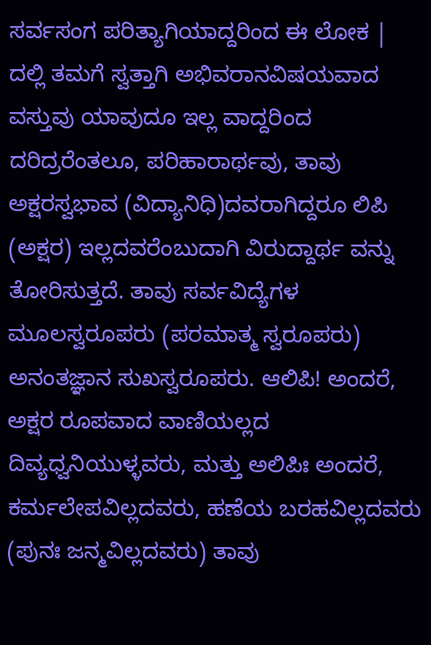ಸರ್ವಸಂಗ ಪರಿತ್ಯಾಗಿಯಾದ್ದರಿಂದ ಈ ಲೋಕ | ದಲ್ಲಿ ತಮಗೆ ಸ್ವತ್ತಾಗಿ ಅಭಿವರಾನವಿಷಯವಾದ ವಸ್ತುವು ಯಾವುದೂ ಇಲ್ಲ ವಾದ್ದರಿಂದ ದರಿದ್ರರೆಂತಲೂ, ಪರಿಹಾರಾರ್ಥವು, ತಾವು ಅಕ್ಷರಸ್ವಭಾವ (ವಿದ್ಯಾನಿಧಿ)ದವರಾಗಿದ್ದರೂ ಲಿಪಿ (ಅಕ್ಷರ) ಇಲ್ಲದವರೆಂಬುದಾಗಿ ವಿರುದ್ದಾರ್ಥ ವನ್ನು ತೋರಿಸುತ್ತದೆ. ತಾವು ಸರ್ವವಿದ್ಯೆಗಳ ಮೂಲಸ್ವರೂಪರು (ಪರಮಾತ್ಮ ಸ್ವರೂಪರು) ಅನಂತಜ್ಞಾನ ಸುಖಸ್ವರೂಪರು. ಆಲಿಪಿ! ಅಂದರೆ, ಅಕ್ಷರ ರೂಪವಾದ ವಾಣಿಯಲ್ಲದ ದಿವ್ಯಧ್ವನಿಯುಳ್ಳವರು, ಮತ್ತು ಅಲಿಪಿಃ ಅಂದರೆ, ಕರ್ಮಲೇಪವಿಲ್ಲದವರು, ಹಣೆಯ ಬರಹವಿಲ್ಲದವರು (ಪುನಃ ಜನ್ಮವಿಲ್ಲದವರು) ತಾವು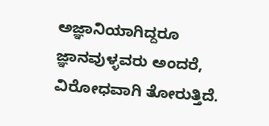ಅಜ್ಞಾನಿಯಾಗಿದ್ದರೂ ಜ್ಞಾನವುಳ್ಳವರು ಅಂದರೆ, ವಿರೋಧವಾಗಿ ತೋರುತ್ತಿದೆ.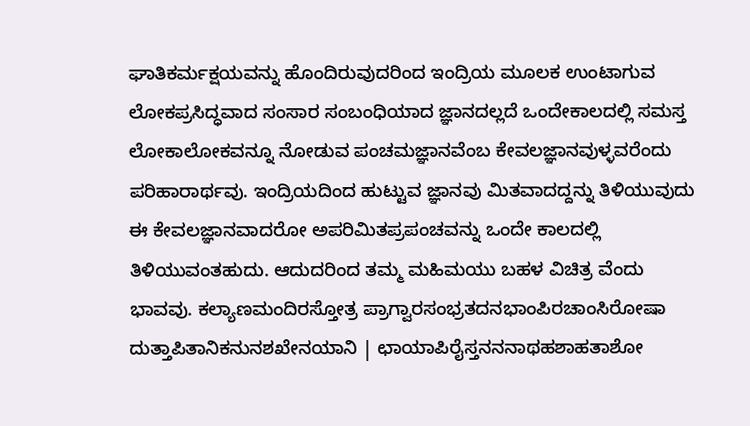ಘಾತಿಕರ್ಮಕ್ಷಯವನ್ನು ಹೊಂದಿರುವುದರಿಂದ ಇಂದ್ರಿಯ ಮೂಲಕ ಉಂಟಾಗುವ ಲೋಕಪ್ರಸಿದ್ಧವಾದ ಸಂಸಾರ ಸಂಬಂಧಿಯಾದ ಜ್ಞಾನದಲ್ಲದೆ ಒಂದೇಕಾಲದಲ್ಲಿ ಸಮಸ್ತ ಲೋಕಾಲೋಕವನ್ನೂ ನೋಡುವ ಪಂಚಮಜ್ಞಾನವೆಂಬ ಕೇವಲಜ್ಞಾನವುಳ್ಳವರೆಂದು ಪರಿಹಾರಾರ್ಥವು. ಇಂದ್ರಿಯದಿಂದ ಹುಟ್ಟುವ ಜ್ಞಾನವು ಮಿತವಾದದ್ದನ್ನು ತಿಳಿಯುವುದು ಈ ಕೇವಲಜ್ಞಾನವಾದರೋ ಅಪರಿಮಿತಪ್ರಪಂಚವನ್ನು ಒಂದೇ ಕಾಲದಲ್ಲಿ ತಿಳಿಯುವಂತಹುದು. ಆದುದರಿಂದ ತಮ್ಮ ಮಹಿಮಯು ಬಹಳ ವಿಚಿತ್ರ ವೆಂದು ಭಾವವು. ಕಲ್ಯಾಣಮಂದಿರಸ್ತೋತ್ರ ಪ್ರಾಗ್ವಾರಸಂಭ್ರತದನಭಾಂಪಿರಚಾಂಸಿರೋಷಾ ದುತ್ತಾಪಿತಾನಿಕನುನಶಖೇನಯಾನಿ | ಛಾಯಾಪಿರೈಸ್ತನನನಾಥಹಶಾಹತಾಶೋ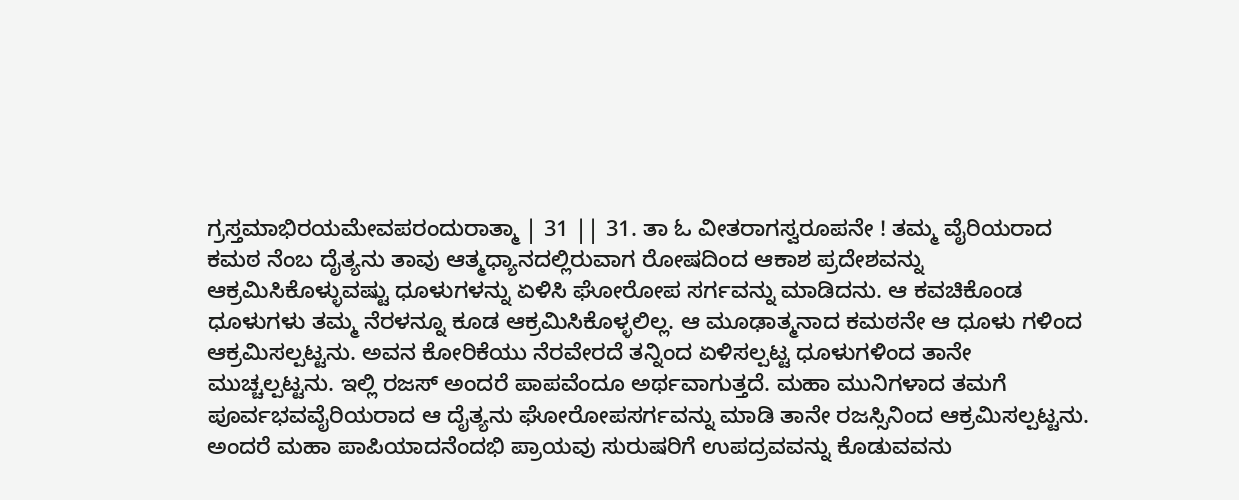ಗ್ರಸ್ತಮಾಭಿರಯಮೇವಪರಂದುರಾತ್ಮಾ | 31 || 31. ತಾ ಓ ವೀತರಾಗಸ್ವರೂಪನೇ ! ತಮ್ಮ ವೈರಿಯರಾದ ಕಮಠ ನೆಂಬ ದೈತ್ಯನು ತಾವು ಆತ್ಮಧ್ಯಾನದಲ್ಲಿರುವಾಗ ರೋಷದಿಂದ ಆಕಾಶ ಪ್ರದೇಶವನ್ನು ಆಕ್ರಮಿಸಿಕೊಳ್ಳುವಷ್ಟು ಧೂಳುಗಳನ್ನು ಏಳಿಸಿ ಘೋರೋಪ ಸರ್ಗವನ್ನು ಮಾಡಿದನು. ಆ ಕವಚಿಕೊಂಡ ಧೂಳುಗಳು ತಮ್ಮ ನೆರಳನ್ನೂ ಕೂಡ ಆಕ್ರಮಿಸಿಕೊಳ್ಳಲಿಲ್ಲ. ಆ ಮೂಢಾತ್ಮನಾದ ಕಮಠನೇ ಆ ಧೂಳು ಗಳಿಂದ ಆಕ್ರಮಿಸಲ್ಪಟ್ಟನು. ಅವನ ಕೋರಿಕೆಯು ನೆರವೇರದೆ ತನ್ನಿಂದ ಏಳಿಸಲ್ಪಟ್ಟ ಧೂಳುಗಳಿಂದ ತಾನೇ ಮುಚ್ಚಲ್ಪಟ್ಟನು. ಇಲ್ಲಿ ರಜಸ್ ಅಂದರೆ ಪಾಪವೆಂದೂ ಅರ್ಥವಾಗುತ್ತದೆ. ಮಹಾ ಮುನಿಗಳಾದ ತಮಗೆ ಪೂರ್ವಭವವೈರಿಯರಾದ ಆ ದೈತ್ಯನು ಘೋರೋಪಸರ್ಗವನ್ನು ಮಾಡಿ ತಾನೇ ರಜಸ್ಸಿನಿಂದ ಆಕ್ರಮಿಸಲ್ಪಟ್ಟನು. ಅಂದರೆ ಮಹಾ ಪಾಪಿಯಾದನೆಂದಭಿ ಪ್ರಾಯವು ಸುರುಷರಿಗೆ ಉಪದ್ರವವನ್ನು ಕೊಡುವವನು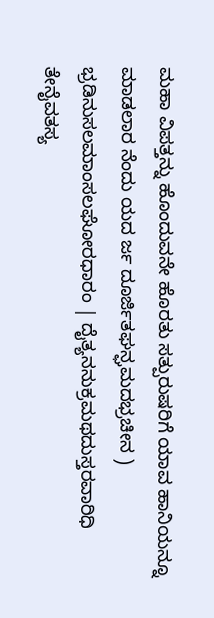ಮಹಾ ವಿಪತ್ತನ್ನು ಹೊಂದುವನೇ ಹೊರತು ಸತ್ಪುರುಷರಿಗೆ ಯಾವ ಹಾನಿಯನ್ನೂ ಮಾಡಲಾರ ನೆಂದು ಯದ ರ್ಜ ದೂರ್ಜಿತಘನ್ಘಮದಭ್ರಚೀನ ) ಭ್ರಡಿನುಸಲಮಾಂಸಲಘೋರಧಾರಂ | ದೈತ್ಯನನುಕ್ರಮಥದುಸ್ತರವಾರಿಧಿ ತೇನೈವತಸ್ಯ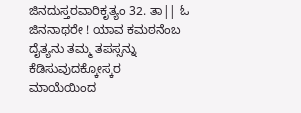ಜಿನದುಸ್ತರವಾರಿಕೃತ್ಯಂ 32. ತಾ|| ಓ ಜಿನನಾಥರೇ ! ಯಾವ ಕಮಠನೆಂಬ ದೈತ್ಯನು ತಮ್ಮ ತಪಸ್ಸನ್ನು ಕೆಡಿಸುವುದಕ್ಕೋಸ್ಕರ ಮಾಯೆಯಿಂದ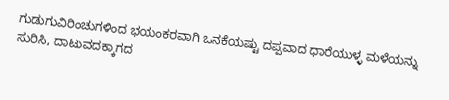ಗುಡುಗುವಿರಿಂಚುಗಳಿಂದ ಭಯಂಕರವಾಗಿ ಒನಕೆಯಷ್ಟು ದಪ್ಪವಾದ ಧಾರೆಯುಳ್ಳ ಮಳೆಯನ್ನು ಸುರಿಸಿ, ದಾಟುವದಕ್ಕಾಗದ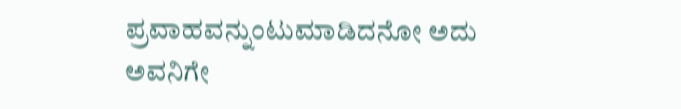ಪ್ರವಾಹವನ್ನುಂಟುಮಾಡಿದನೋ ಅದು ಅವನಿಗೇ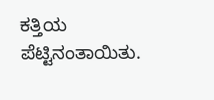ಕತ್ತಿಯ ಪೆಟ್ಟಿನಂತಾಯಿತು.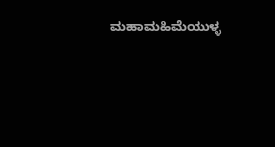ಮಹಾಮಹಿಮೆಯುಳ್ಳ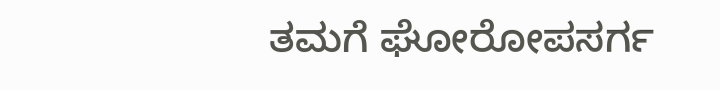ತಮಗೆ ಘೋರೋಪಸರ್ಗ